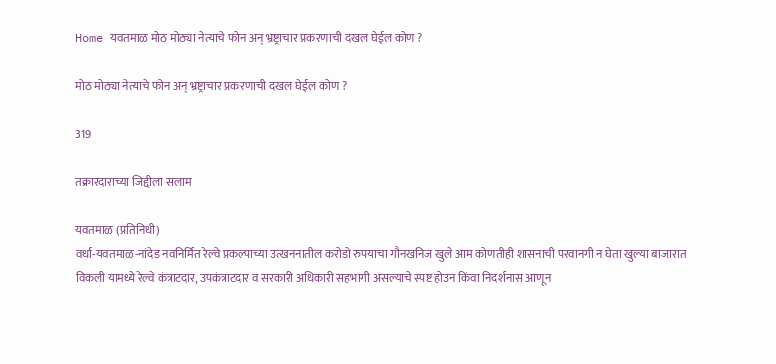Home यवतमाळ मोठ मोठ्या नेत्याचे फोन अन्‌ भ्रष्ट्राचार प्रकरणाची दखल घेईल कोण ?

मोठ मोठ्या नेत्याचे फोन अन्‌ भ्रष्ट्राचार प्रकरणाची दखल घेईल कोण ?

319

तक्रारदाराच्या जिद्दीला सलाम

यवतमाळ (प्रतिनिधी)
वर्धा-यवतमाळ-नांदेड नवनिर्मित रेल्वे प्रकल्पाच्या उत्खननातील करोडो रुपयाचा गौनखनिज खुले आम कोणतीही शासनाची परवानगी न घेता खुल्या बाजारात विकली यामध्ये रेल्वे कंत्राटदार, उपकंत्राटदार व सरकारी अधिकारी सहभागी असल्याचे स्पष्ट होउन किंवा निदर्शनास आणून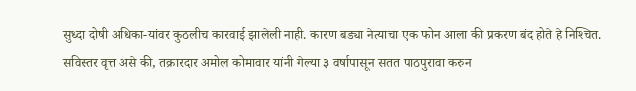सुध्दा दोषी अधिका-यांवर कुठलीच कारवाई झालेली नाही. कारण बड्या नेत्याचा एक फोन आला की प्रकरण बंद होते हे निश्‍चित.
सविस्तर वृत्त असे की, तक्रारदार अमोल कोमावार यांनी गेल्या ३ वर्षापासून सतत पाठपुरावा करुन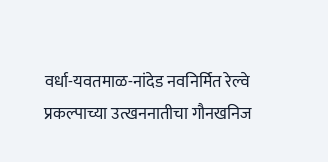वर्धा-यवतमाळ-नांदेड नवनिर्मित रेल्वे प्रकल्पाच्या उत्खननातीचा गौनखनिज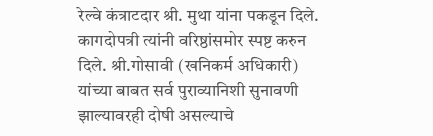रेल्वे कंत्राटदार श्री. मुथा यांना पकडून दिले. कागदोपत्री त्यांनी वरिष्ठांसमोर स्पष्ट करुन दिले. श्री.गोसावी (खनिकर्म अधिकारी) यांच्या बाबत सर्व पुराव्यानिशी सुनावणी झाल्यावरही दोषी असल्याचे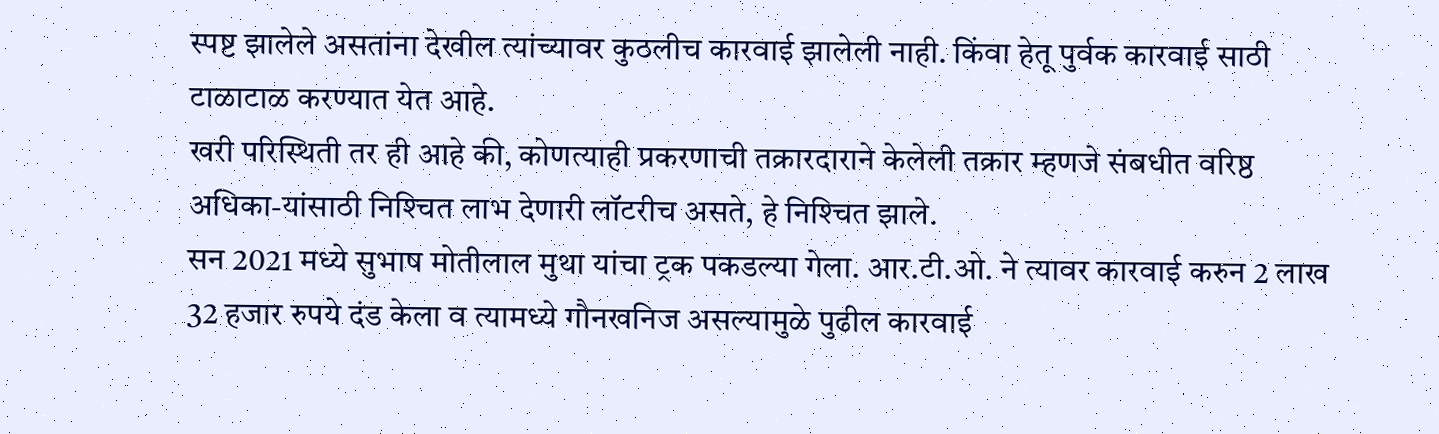स्पष्ट झालेले असतांना देखील त्यांच्यावर कुठलीच कारवाई झालेली नाही. किंवा हेतू पुर्वक कारवाई साठी टाळाटाळ करण्यात येत आहे.
खरी परिस्थिती तर ही आहे की, कोणत्याही प्रकरणाची तक्रारदाराने केलेली तक्रार म्हणजे संबधीत वरिष्ठ अधिका-यांसाठी निश्‍चित लाभ देणारी लॉटरीच असते, हे निश्‍चित झाले.
सन 2021 मध्ये सुभाष मोतीलाल मुथा यांचा ट्रक पकडल्या गेला. आर.टी.ओ. ने त्यावर कारवाई करुन 2 लाख 32 हजार रुपये दंड केला व त्यामध्ये गौनखनिज असल्यामुळे पुढील कारवाई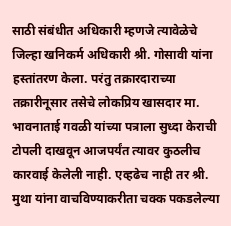साठी संबंधीत अधिकारी म्हणजे त्यावेळेचे जिल्हा खनिकर्म अधिकारी श्री. गोसावी यांना हस्तांतरण केला. परंतु तक्रारदाराच्या तक्रारीनूसार तसेचे लोकप्रिय खासदार मा. भावनाताई गवळी यांच्या पत्राला सुध्दा केराची टोपली दाखवून आजपर्यंत त्यावर कुठलीच कारवाई केलेली नाही. एव्हढेच नाही तर श्री. मुथा यांना वाचविण्याकरीता चक्क पकडलेल्या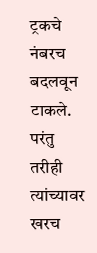ट्रकचे नंबरच बदलवून टाकले. परंतु तरीही त्यांच्यावर खरच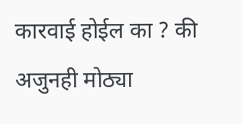कारवाई होईल का ? की अजुनही मोठ्या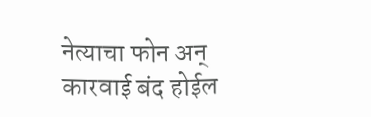नेत्याचा फोन अन्‌ कारवाई बंद होईल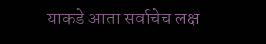याकडे आता सर्वाचेच लक्ष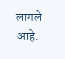लागले आहे.